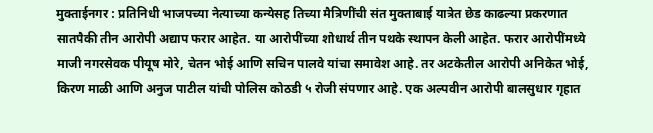मुक्ताईनगर : प्रतिनिधी भाजपच्या नेत्याच्या कन्येसह तिच्या मैत्रिणींची संत मुक्ताबाई यात्रेत छेड काढल्या प्रकरणात सातपैकी तीन आरोपी अद्याप फरार आहेत. या आरोपींच्या शोधार्थ तीन पथके स्थापन केली आहेत. फरार आरोपींमध्ये माजी नगरसेवक पीयूष मोरे, चेतन भोई आणि सचिन पालवे यांचा समावेश आहे. तर अटकेतील आरोपी अनिकेत भोई, किरण माळी आणि अनुज पाटील यांची पोलिस कोठडी ५ रोजी संपणार आहे. एक अल्पवीन आरोपी बालसुधार गृहात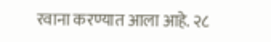रवाना करण्यात आला आहे. २८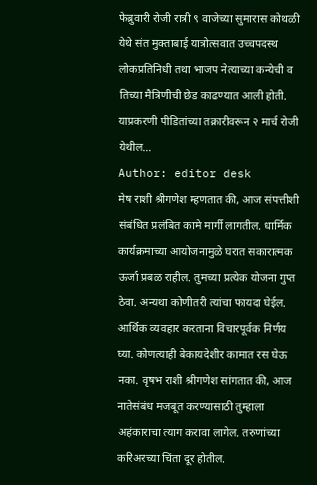फेब्रुवारी रोजी रात्री ९ वाजेच्या सुमारास कोथळी येथे संत मुक्ताबाई यात्रोत्सवात उच्चपदस्थ लोकप्रतिनिधी तथा भाजप नेत्याच्या कन्येची व तिच्या मैत्रिणीची छेड काढण्यात आली होती. याप्रकरणी पीडितांच्या तक्रारीवरून २ मार्च रोजी येथील…
Author: editor desk
मेष राशी श्रीगणेश म्हणतात की, आज संपत्तीशी संबंधित प्रलंबित कामे मार्गी लागतील. धार्मिक कार्यक्रमाच्या आयोजनामुळे घरात सकारात्मक ऊर्जा प्रबळ राहील. तुमच्या प्रत्येक योजना गुप्त ठेवा. अन्यथा कोणीतरी त्यांचा फायदा घेईल. आर्थिक व्यवहार करताना विचारपूर्वक निर्णय घ्या. कोणत्याही बेकायदेशीर कामात रस घेऊ नका. वृषभ राशी श्रीगणेश सांगतात की, आज नातेसंबंध मजबूत करण्यासाठी तुम्हाला अहंकाराचा त्याग करावा लागेल. तरुणांच्या करिअरच्या चिंता दूर होतील.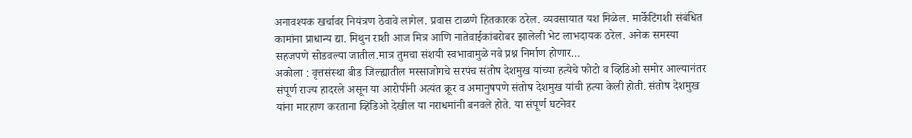अनावश्यक खर्चावर नियंत्रण ठेवावे लागेल. प्रवास टाळणे हितकारक ठरेल. व्यवसायात यश मिळेल. मार्केटिंगशी संबंधित कामांना प्राधान्य द्या. मिथुन राशी आज मित्र आणि नातेवाईकांबरोबर झालेली भेट लाभदायक ठरेल. अनेक समस्या सहजपणे सोडवल्या जातील.मात्र तुमचा संशयी स्वभावामुळे नवे प्रश्न निर्माण होणार…
अकोला : वृत्तसंस्था बीड जिल्ह्यातील मस्साजोगचे सरपंच संतोष देशमुख यांच्या हत्येचे फोटो व व्हिडिओ समोर आल्यानंतर संपूर्ण राज्य हादरले असून या आरोपींनी अत्यंत क्रूर व अमानुषपणे संतोष देशमुख यांची हत्या केली होती. संतोष देशमुख यांना मारहाण करताना व्हिडिओ देखील या नराधमांनी बनवले होते. या संपूर्ण घटनेवर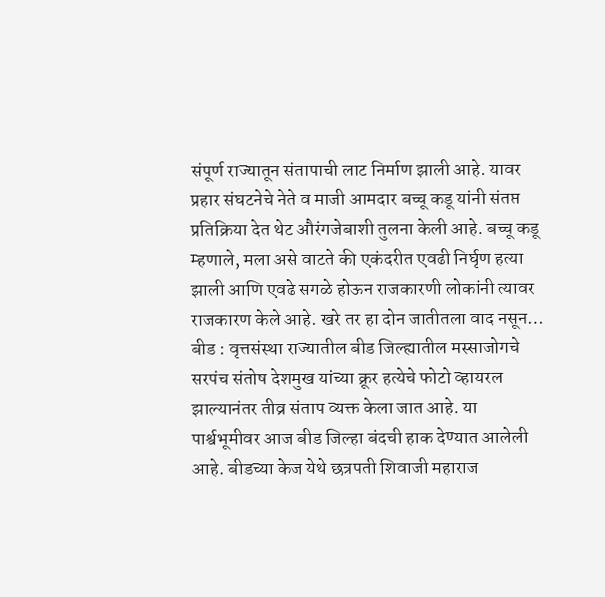संपूर्ण राज्यातून संतापाची लाट निर्माण झाली आहे. यावर प्रहार संघटनेचे नेते व माजी आमदार बच्चू कडू यांनी संतप्त प्रतिक्रिया देत थेट औरंगजेबाशी तुलना केली आहे. बच्चू कडू म्हणाले, मला असे वाटते की एकंदरीत एवढी निर्घृण हत्या झाली आणि एवढे सगळे होऊन राजकारणी लोकांनी त्यावर राजकारण केले आहे. खरे तर हा दोन जातीतला वाद नसून…
बीड : वृत्तसंस्था राज्यातील बीड जिल्ह्यातील मस्साजोगचे सरपंच संतोष देशमुख यांच्या क्रूर हत्येचे फोटो व्हायरल झाल्यानंतर तीव्र संताप व्यक्त केला जात आहे. या पार्श्वभूमीवर आज बीड जिल्हा बंदची हाक देण्यात आलेली आहे. बीडच्या केज येथे छत्रपती शिवाजी महाराज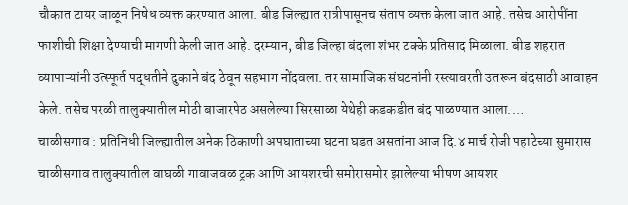चौकात टायर जाळून निषेध व्यक्त करण्यात आला. बीड जिल्ह्यात रात्रीपासूनच संताप व्यक्त केला जात आहे. तसेच आरोपींना फाशीची शिक्षा देण्याची मागणी केली जात आहे. दरम्यान, बीड जिल्हा बंदला शंभर टक्के प्रतिसाद मिळाला. बीड शहरात व्यापाऱ्यांनी उत्स्फूर्त पद्धतीने दुकाने बंद ठेवून सहभाग नोंदवला. तर सामाजिक संघटनांनी रस्त्यावरती उतरून बंदसाठी आवाहन केले. तसेच परळी तालुक्यातील मोठी बाजारपेठ असलेल्या सिरसाळा येथेही कडकडीत बंद पाळण्यात आला.…
चाळीसगाव : प्रतिनिधी जिल्ह्यातील अनेक ठिकाणी अपघाताच्या घटना घडत असतांना आज दि.४ मार्च रोजी पहाटेच्या सुमारास चाळीसगाव तालुक्यातील वाघळी गावाजवळ ट्रक आणि आयशरची समोरासमोर झालेल्या भीषण आयशर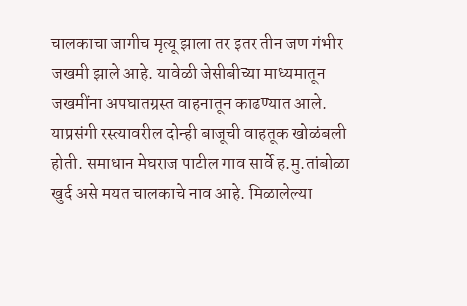चालकाचा जागीच मृत्यू झाला तर इतर तीन जण गंभीर जखमी झाले आहे. यावेळी जेसीबीच्या माध्यमातून जखमींना अपघातग्रस्त वाहनातून काढण्यात आले. याप्रसंगी रस्त्यावरील दोन्ही बाजूची वाहतूक खोळंबली होती. समाधान मेघराज पाटील गाव सार्वे ह.मु.तांबोळा खुर्द असे मयत चालकाचे नाव आहे. मिळालेल्या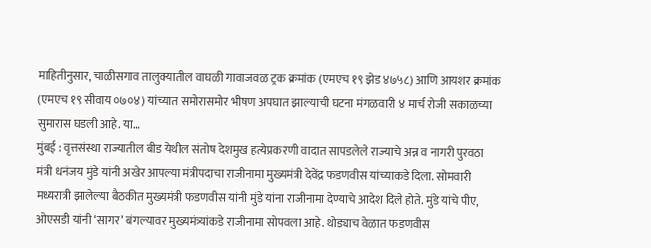माहितीनुसार, चाळीसगाव तालुक्यातील वाघळी गावाजवळ ट्रक क्रमांक (एमएच १९ झेड ४७५८) आणि आयशर क्रमांक (एमएच १९ सीवाय ०७०४) यांच्यात समोरासमोर भीषण अपघात झाल्याची घटना मंगळवारी ४ मार्च रोजी सकाळच्या सुमारास घडली आहे. या…
मुंबई : वृत्तसंस्था राज्यातील बीड येथील संतोष देशमुख हत्येप्रकरणी वादात सापडलेले राज्याचे अन्न व नागरी पुरवठा मंत्री धनंजय मुंडे यांनी अखेर आपल्या मंत्रीपदाचा राजीनामा मुख्यमंत्री देवेंद्र फडणवीस यांच्याकडे दिला. सोमवारी मध्यरात्री झालेल्या बैठकीत मुख्यमंत्री फडणवीस यांनी मुंडे यांना राजीनामा देण्याचे आदेश दिले होते. मुंडे यांचे पीए, ओएसडी यांनी ‘सागर’ बंगल्यावर मुख्यमंत्र्यांकडे राजीनामा सोपवला आहे. थोड्याच वेळात फडणवीस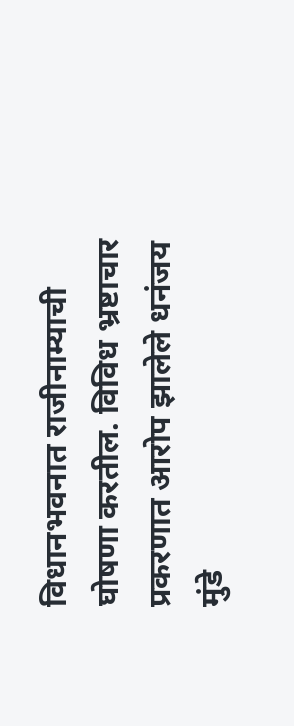विधानभवनात राजीनाम्याची घोषणा करतील. विविध भ्रष्टाचार प्रकरणात आरोप झालेले धनंजय मुंडे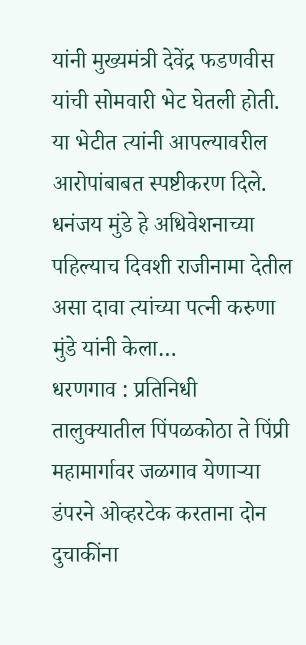यांनी मुख्यमंत्री देवेंद्र फडणवीस यांची सोमवारी भेट घेतली होती. या भेटीत त्यांनी आपल्यावरील आरोपांबाबत स्पष्टीकरण दिले. धनंजय मुंडे हे अधिवेशनाच्या पहिल्याच दिवशी राजीनामा देतील असा दावा त्यांच्या पत्नी करुणा मुंडे यांनी केला…
धरणगाव : प्रतिनिधी तालुक्यातील पिंपळकोठा ते पिंप्री महामार्गावर जळगाव येणाऱ्या डंपरने ओव्हरटेक करताना दोन दुचाकींना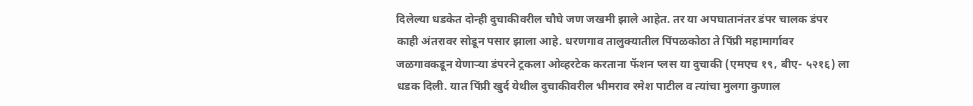दिलेल्या धडकेत दोन्ही दुचाकीवरील चौघे जण जखमी झाले आहेत. तर या अपघातानंतर डंपर चालक डंपर काही अंतरावर सोडून पसार झाला आहे. धरणगाव तालुक्यातील पिंपळकोठा ते पिंप्री महामार्गावर जळगावकडून येणाऱ्या डंपरने ट्रकला ओव्हरटेक करताना फॅशन प्लस या दुचाकी (एमएच १९, बीए- ५२१६) ला धडक दिली. यात पिंप्री खुर्द येथील दुचाकीवरील भीमराव रमेश पाटील व त्यांचा मुलगा कुणाल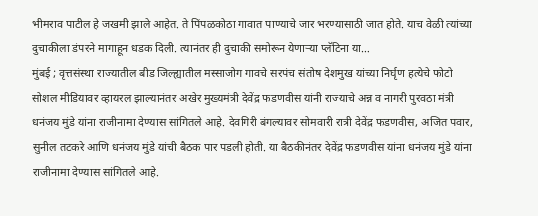भीमराव पाटील हे जखमी झाले आहेत. ते पिंपळकोठा गावात पाण्याचे जार भरण्यासाठी जात होते. याच वेळी त्यांच्या दुचाकीला डंपरने मागाहून धडक दिली. त्यानंतर ही दुचाकी समोरून येणाऱ्या प्लॅटिना या…
मुंबई ; वृत्तसंस्था राज्यातील बीड जिल्ह्यातील मस्साजोग गावचे सरपंच संतोष देशमुख यांच्या निर्घृण हत्येचे फोटो सोशल मीडियावर व्हायरल झाल्यानंतर अखेर मुख्यमंत्री देवेंद्र फडणवीस यांनी राज्याचे अन्न व नागरी पुरवठा मंत्री धनंजय मुंडे यांना राजीनामा देण्यास सांगितले आहे. देवगिरी बंगल्यावर सोमवारी रात्री देवेंद्र फडणवीस, अजित पवार, सुनील तटकरे आणि धनंजय मुंडे यांची बैठक पार पडली होती. या बैठकीनंतर देवेंद्र फडणवीस यांना धनंजय मुंडे यांना राजीनामा देण्यास सांगितले आहे.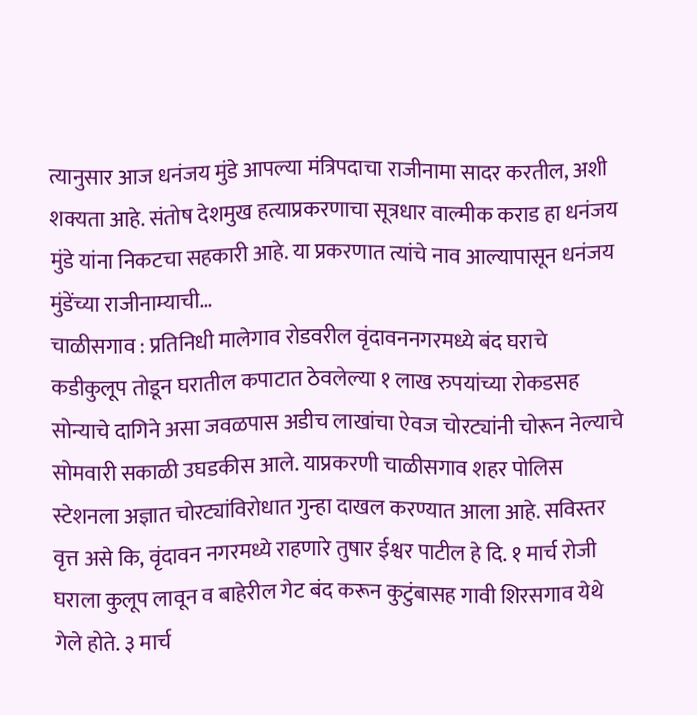त्यानुसार आज धनंजय मुंडे आपल्या मंत्रिपदाचा राजीनामा सादर करतील, अशी शक्यता आहे. संतोष देशमुख हत्याप्रकरणाचा सूत्रधार वाल्मीक कराड हा धनंजय मुंडे यांना निकटचा सहकारी आहे. या प्रकरणात त्यांचे नाव आल्यापासून धनंजय मुंडेंच्या राजीनाम्याची…
चाळीसगाव : प्रतिनिधी मालेगाव रोडवरील वृंदावननगरमध्ये बंद घराचे कडीकुलूप तोडून घरातील कपाटात ठेवलेल्या १ लाख रुपयांच्या रोकडसह सोन्याचे दागिने असा जवळपास अडीच लाखांचा ऐवज चोरट्यांनी चोरून नेल्याचे सोमवारी सकाळी उघडकीस आले. याप्रकरणी चाळीसगाव शहर पोलिस स्टेशनला अज्ञात चोरट्यांविरोधात गुन्हा दाखल करण्यात आला आहे. सविस्तर वृत्त असे कि, वृंदावन नगरमध्ये राहणारे तुषार ईश्वर पाटील हे दि. १ मार्च रोजी घराला कुलूप लावून व बाहेरील गेट बंद करून कुटुंबासह गावी शिरसगाव येथे गेले होते. ३ मार्च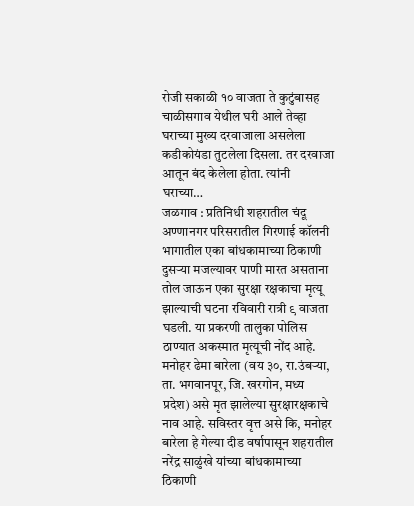रोजी सकाळी १० वाजता ते कुटुंबासह चाळीसगाव येथील घरी आले तेव्हा घराच्या मुख्य दरवाजाला असलेला कडीकोयंडा तुटलेला दिसला. तर दरवाजा आतून बंद केलेला होता. त्यांनी घराच्या…
जळगाव : प्रतिनिधी शहरातील चंदू अण्णानगर परिसरातील गिरणाई कॉलनी भागातील एका बांधकामाच्या ठिकाणी दुसऱ्या मजल्यावर पाणी मारत असताना तोल जाऊन एका सुरक्षा रक्षकाचा मृत्यू झाल्याची घटना रविवारी रात्री ९ वाजता घडली. या प्रकरणी तालुका पोलिस ठाण्यात अकस्मात मृत्यूची नोंद आहे. मनोहर ढेमा बारेला (वय ३०, रा.उंबऱ्या, ता. भगवानपूर, जि. खरगोन, मध्य प्रदेश) असे मृत झालेल्या सुरक्षारक्षकाचे नाव आहे. सविस्तर वृत्त असे कि, मनोहर बारेला हे गेल्या दीड वर्षापासून शहरातील नरेंद्र साळुंखे यांच्या बांधकामाच्या ठिकाणी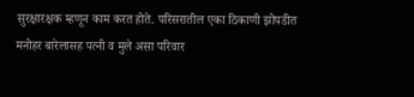सुरक्षारक्षक म्हणून काम करत होते. परिसरातील एका ठिकाणी झोपडीत मनोहर बारेलासह पत्नी व मुले असा परिवार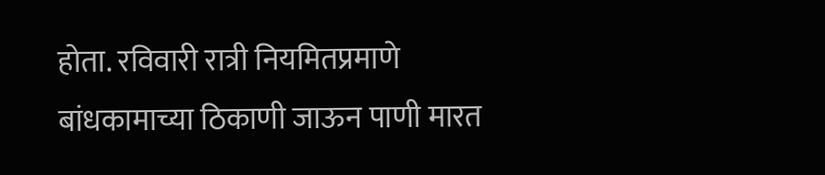होता. रविवारी रात्री नियमितप्रमाणे बांधकामाच्या ठिकाणी जाऊन पाणी मारत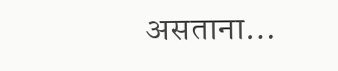असताना…